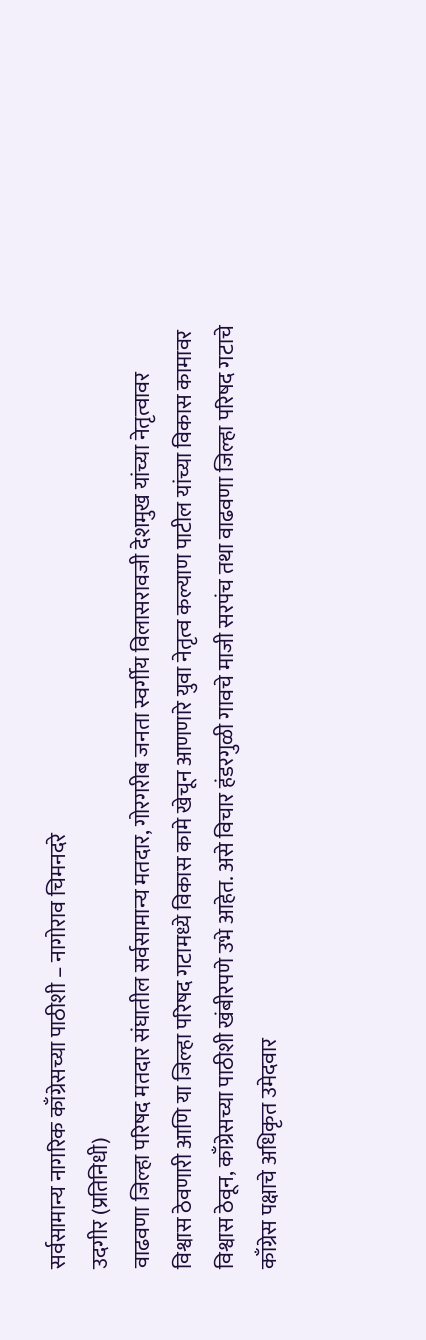सर्वसामान्य नागरिक काँग्रेसच्या पाठीशी – नागोराव चिमनदरे
उदगीर (प्रतिनिधी)
वाढवणा जिल्हा परिषद मतदार संघातील सर्वसामान्य मतदार, गोरगरीब जनता स्वर्गीय विलासरावजी देशमुख यांच्या नेतृत्वावर विश्वास ठेवणारी आणि या जिल्हा परिषद गटामध्ये विकास कामे खेचून आणणारे युवा नेतृत्व कल्याण पाटील यांच्या विकास कामावर विश्वास ठेवून, काँग्रेसच्या पाठीशी खंबीरपणे उभे आहेत. असे विचार हंडरगुळी गावचे माजी सरपंच तथा वाढवणा जिल्हा परिषद गटाचे काँग्रेस पक्षाचे अधिकृत उमेदवार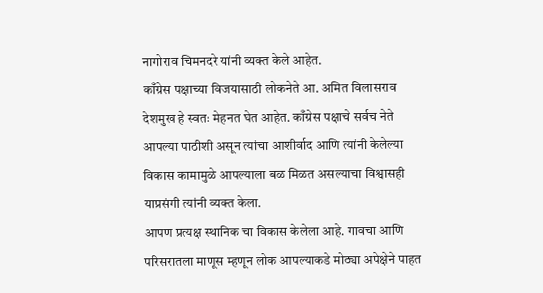नागोराव चिमनदरे यांनी व्यक्त केले आहेत.
काँग्रेस पक्षाच्या विजयासाठी लोकनेते आ. अमित विलासराव देशमुख हे स्वतः मेहनत घेत आहेत. काँग्रेस पक्षाचे सर्वच नेते आपल्या पाठीशी असून त्यांचा आशीर्वाद आणि त्यांनी केलेल्या विकास कामामुळे आपल्याला बळ मिळत असल्याचा विश्वासही याप्रसंगी त्यांनी व्यक्त केला.
आपण प्रत्यक्ष स्थानिक चा विकास केलेला आहे. गावचा आणि परिसरातला माणूस म्हणून लोक आपल्याकडे मोठ्या अपेक्षेने पाहत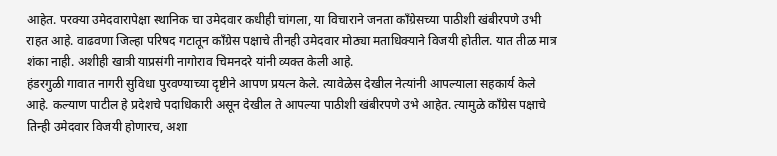आहेत. परक्या उमेदवारापेक्षा स्थानिक चा उमेदवार कधीही चांगला, या विचाराने जनता काँग्रेसच्या पाठीशी खंबीरपणे उभी राहत आहे. वाढवणा जिल्हा परिषद गटातून काँग्रेस पक्षाचे तीनही उमेदवार मोठ्या मताधिक्याने विजयी होतील. यात तीळ मात्र शंका नाही. अशीही खात्री याप्रसंगी नागोराव चिमनदरे यांनी व्यक्त केली आहे.
हंडरगुळी गावात नागरी सुविधा पुरवण्याच्या दृष्टीने आपण प्रयत्न केले. त्यावेळेस देखील नेत्यांनी आपल्याला सहकार्य केले आहे. कल्याण पाटील हे प्रदेशचे पदाधिकारी असून देखील ते आपल्या पाठीशी खंबीरपणे उभे आहेत. त्यामुळे काँग्रेस पक्षाचे तिन्ही उमेदवार विजयी होणारच, अशा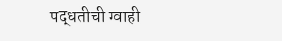पद्धतीची ग्वाही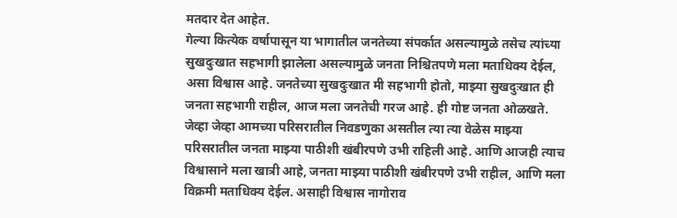मतदार देत आहेत.
गेल्या कित्येक वर्षापासून या भागातील जनतेच्या संपर्कात असल्यामुळे तसेच त्यांच्या सुखदुःखात सहभागी झालेला असल्यामुळे जनता निश्चितपणे मला मताधिक्य देईल, असा विश्वास आहे. जनतेच्या सुखदुःखात मी सहभागी होतो, माझ्या सुखदुःखात ही जनता सहभागी राहील, आज मला जनतेची गरज आहे. ही गोष्ट जनता ओळखते. जेव्हा जेव्हा आमच्या परिसरातील निवडणुका असतील त्या त्या वेळेस माझ्या परिसरातील जनता माझ्या पाठीशी खंबीरपणे उभी राहिली आहे. आणि आजही त्याच विश्वासाने मला खात्री आहे, जनता माझ्या पाठीशी खंबीरपणे उभी राहील, आणि मला विक्रमी मताधिक्य देईल. असाही विश्वास नागोराव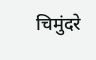चिमुंदरे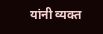यांनी व्यक्त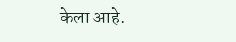केला आहे.